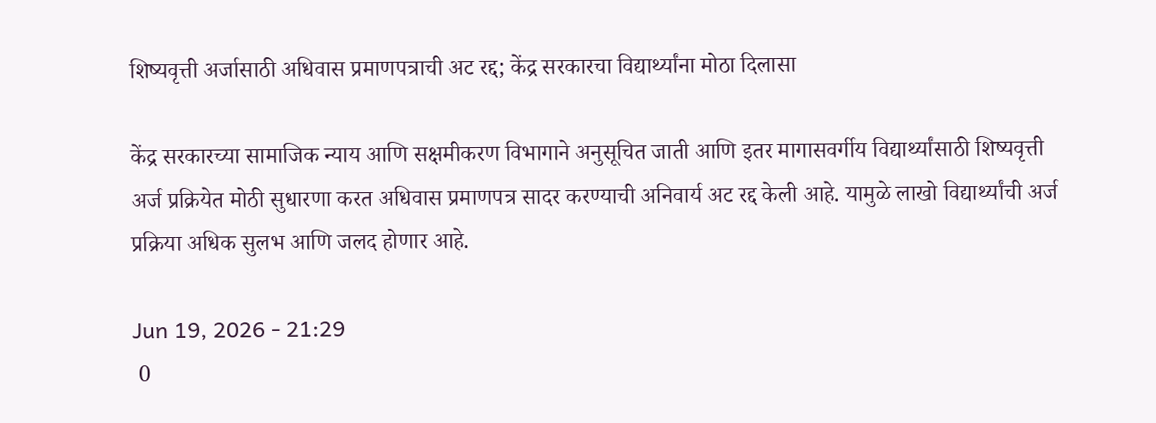शिष्यवृत्ती अर्जासाठी अधिवास प्रमाणपत्राची अट रद्द; केंद्र सरकारचा विद्यार्थ्यांना मोठा दिलासा

केंद्र सरकारच्या सामाजिक न्याय आणि सक्षमीकरण विभागाने अनुसूचित जाती आणि इतर मागासवर्गीय विद्यार्थ्यांसाठी शिष्यवृत्ती अर्ज प्रक्रियेत मोठी सुधारणा करत अधिवास प्रमाणपत्र सादर करण्याची अनिवार्य अट रद्द केली आहे. यामुळे लाखो विद्यार्थ्यांची अर्ज प्रक्रिया अधिक सुलभ आणि जलद होणार आहे.

Jun 19, 2026 - 21:29
 0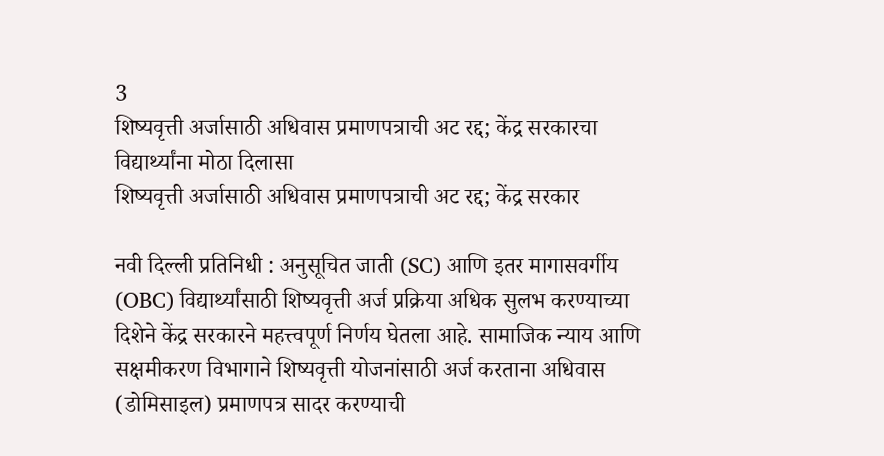3
शिष्यवृत्ती अर्जासाठी अधिवास प्रमाणपत्राची अट रद्द; केंद्र सरकारचा विद्यार्थ्यांना मोठा दिलासा
शिष्यवृत्ती अर्जासाठी अधिवास प्रमाणपत्राची अट रद्द; केंद्र सरकार

नवी दिल्ली प्रतिनिधी : अनुसूचित जाती (SC) आणि इतर मागासवर्गीय (OBC) विद्यार्थ्यांसाठी शिष्यवृत्ती अर्ज प्रक्रिया अधिक सुलभ करण्याच्या दिशेने केंद्र सरकारने महत्त्वपूर्ण निर्णय घेतला आहे. सामाजिक न्याय आणि सक्षमीकरण विभागाने शिष्यवृत्ती योजनांसाठी अर्ज करताना अधिवास (डोमिसाइल) प्रमाणपत्र सादर करण्याची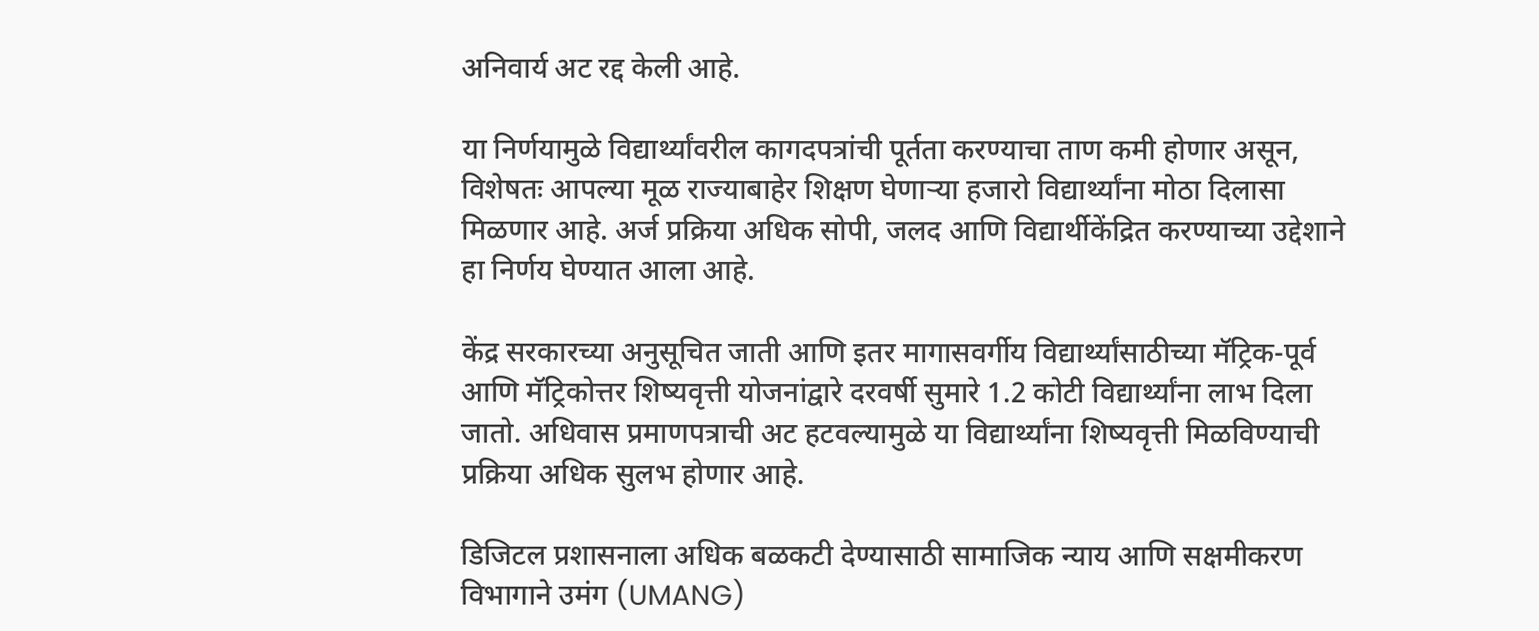अनिवार्य अट रद्द केली आहे.

या निर्णयामुळे विद्यार्थ्यांवरील कागदपत्रांची पूर्तता करण्याचा ताण कमी होणार असून, विशेषतः आपल्या मूळ राज्याबाहेर शिक्षण घेणाऱ्या हजारो विद्यार्थ्यांना मोठा दिलासा मिळणार आहे. अर्ज प्रक्रिया अधिक सोपी, जलद आणि विद्यार्थीकेंद्रित करण्याच्या उद्देशाने हा निर्णय घेण्यात आला आहे.

केंद्र सरकारच्या अनुसूचित जाती आणि इतर मागासवर्गीय विद्यार्थ्यांसाठीच्या मॅट्रिक-पूर्व आणि मॅट्रिकोत्तर शिष्यवृत्ती योजनांद्वारे दरवर्षी सुमारे 1.2 कोटी विद्यार्थ्यांना लाभ दिला जातो. अधिवास प्रमाणपत्राची अट हटवल्यामुळे या विद्यार्थ्यांना शिष्यवृत्ती मिळविण्याची प्रक्रिया अधिक सुलभ होणार आहे.

डिजिटल प्रशासनाला अधिक बळकटी देण्यासाठी सामाजिक न्याय आणि सक्षमीकरण विभागाने उमंग (UMANG)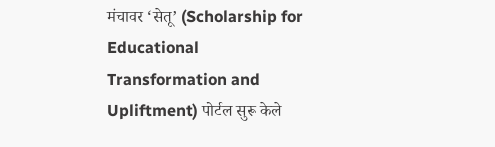मंचावर ‘सेतू’ (Scholarship for Educational Transformation and Upliftment) पोर्टल सुरू केले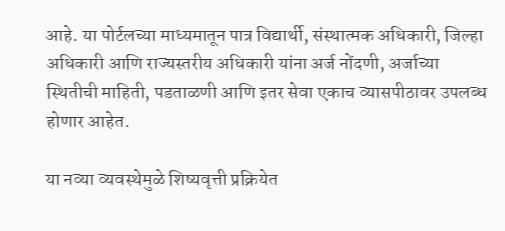आहे. या पोर्टलच्या माध्यमातून पात्र विद्यार्थी, संस्थात्मक अधिकारी, जिल्हा अधिकारी आणि राज्यस्तरीय अधिकारी यांना अर्ज नोंदणी, अर्जाच्या स्थितीची माहिती, पडताळणी आणि इतर सेवा एकाच व्यासपीठावर उपलब्ध होणार आहेत.

या नव्या व्यवस्थेमुळे शिष्यवृत्ती प्रक्रियेत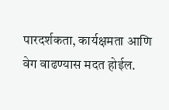पारदर्शकता, कार्यक्षमता आणि वेग वाढण्यास मदत होईल.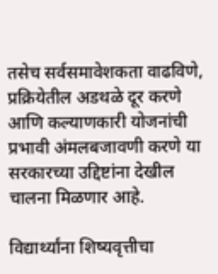तसेच सर्वसमावेशकता वाढविणे, प्रक्रियेतील अडथळे दूर करणे आणि कल्याणकारी योजनांची प्रभावी अंमलबजावणी करणे या सरकारच्या उद्दिष्टांना देखील चालना मिळणार आहे.

विद्यार्थ्यांना शिष्यवृत्तीचा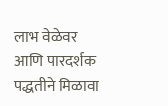लाभ वेळेवर आणि पारदर्शक पद्धतीने मिळावा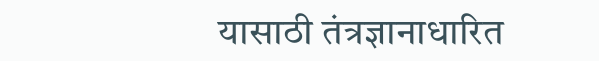यासाठी तंत्रज्ञानाधारित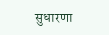सुधारणा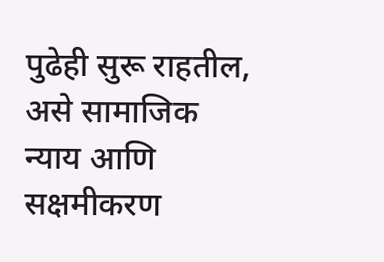पुढेही सुरू राहतील, असे सामाजिक न्याय आणि सक्षमीकरण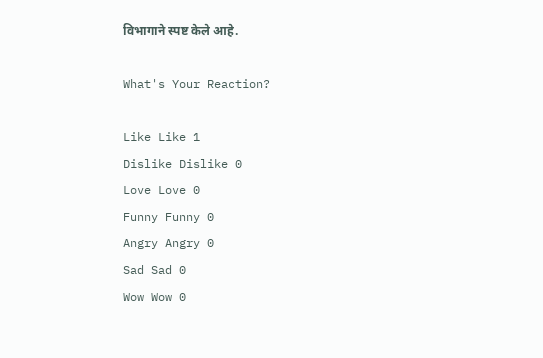विभागाने स्पष्ट केले आहे.

What's Your Reaction?

Like Like 1
Dislike Dislike 0
Love Love 0
Funny Funny 0
Angry Angry 0
Sad Sad 0
Wow Wow 0